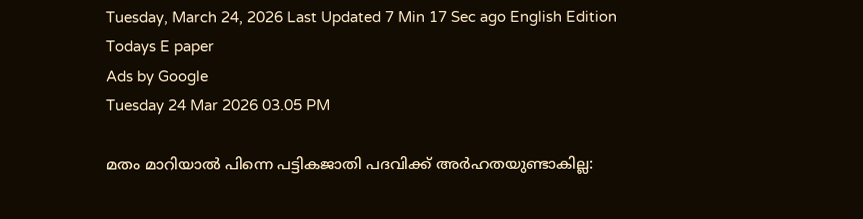Tuesday, March 24, 2026 Last Updated 7 Min 17 Sec ago English Edition
Todays E paper
Ads by Google
Tuesday 24 Mar 2026 03.05 PM

മതം മാറിയാല്‍ പിന്നെ പട്ടികജാതി പദവിക്ക് അര്‍ഹതയുണ്ടാകില്ല: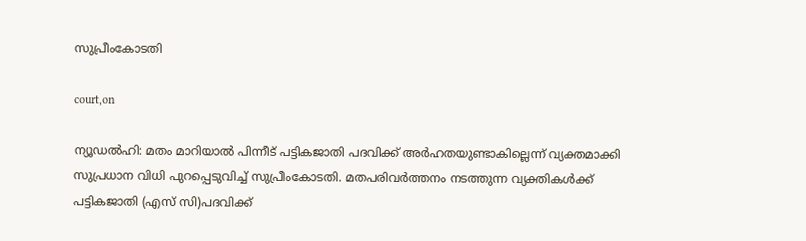സുപ്രീംകോടതി

court,on

ന്യൂഡല്‍ഹി: മതം മാറിയാല്‍ പിന്നീട് പട്ടികജാതി പദവിക്ക് അര്‍ഹതയുണ്ടാകില്ലെന്ന് വ്യക്തമാക്കി സുപ്രധാന വിധി പുറപ്പെടുവിച്ച് സുപ്രീംകോടതി. മതപരിവര്‍ത്തനം നടത്തുന്ന വ്യക്തികള്‍ക്ക് പട്ടികജാതി (എസ് സി)പദവിക്ക്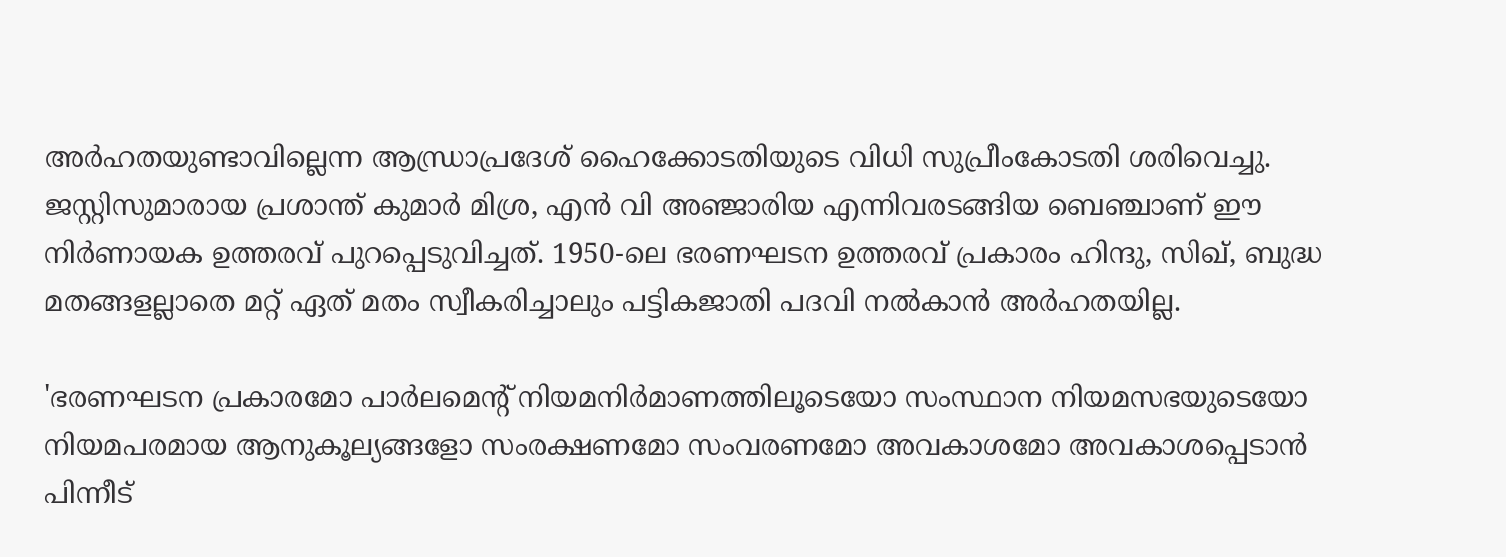അര്‍ഹതയുണ്ടാവില്ലെന്ന ആന്ധ്രാപ്രദേശ് ഹൈക്കോടതിയുടെ വിധി സുപ്രീംകോടതി ശരിവെച്ചു. ജസ്റ്റിസുമാരായ പ്രശാന്ത് കുമാര്‍ മിശ്ര, എന്‍ വി അഞ്ജാരിയ എന്നിവരടങ്ങിയ ബെഞ്ചാണ് ഈ നിര്‍ണായക ഉത്തരവ് പുറപ്പെടുവിച്ചത്. 1950-ലെ ഭരണഘടന ഉത്തരവ് പ്രകാരം ഹിന്ദു, സിഖ്, ബുദ്ധ മതങ്ങളല്ലാതെ മറ്റ് ഏത് മതം സ്വീകരിച്ചാലും പട്ടികജാതി പദവി നല്‍കാന്‍ അര്‍ഹതയില്ല.

'ഭരണഘടന പ്രകാരമോ പാര്‍ലമെന്റ് നിയമനിര്‍മാണത്തിലൂടെയോ സംസ്ഥാന നിയമസഭയുടെയോ നിയമപരമായ ആനുകൂല്യങ്ങളോ സംരക്ഷണമോ സംവരണമോ അവകാശമോ അവകാശപ്പെടാന്‍ പിന്നീട്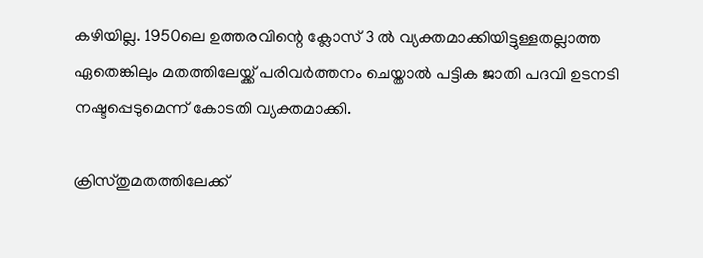കഴിയില്ല. 1950ലെ ഉത്തരവിന്റെ ക്ലോസ് 3 ല്‍ വ്യക്തമാക്കിയിട്ടുള്ളതല്ലാത്ത ഏതെങ്കിലും മതത്തിലേയ്ക്ക് പരിവര്‍ത്തനം ചെയ്താല്‍ പട്ടിക ജാതി പദവി ഉടനടി നഷ്ടപ്പെടുമെന്ന് കോടതി വ്യക്തമാക്കി.

ക്രിസ്തുമതത്തിലേക്ക്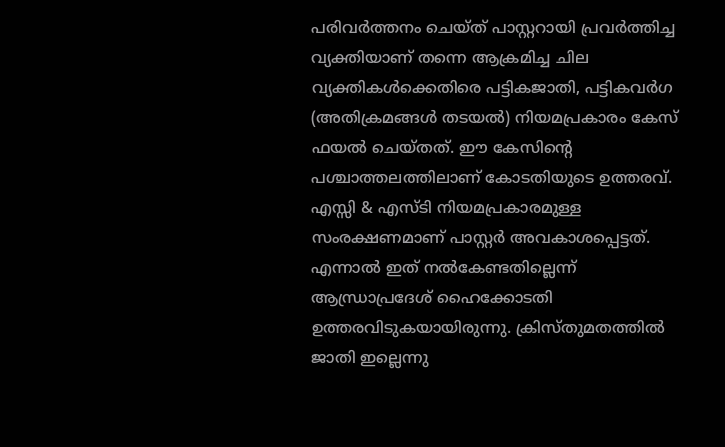പരിവര്‍ത്തനം ചെയ്ത് പാസ്റ്ററായി പ്രവര്‍ത്തിച്ച വ്യക്തിയാണ് തന്നെ ആക്രമിച്ച ചില വ്യക്തികള്‍ക്കെതിരെ പട്ടികജാതി, പട്ടികവര്‍ഗ (അതിക്രമങ്ങള്‍ തടയല്‍) നിയമപ്രകാരം കേസ് ഫയല്‍ ചെയ്തത്. ഈ കേസിന്റെ പശ്ചാത്തലത്തിലാണ് കോടതിയുടെ ഉത്തരവ്. എസ്സി & എസ്ടി നിയമപ്രകാരമുള്ള സംരക്ഷണമാണ് പാസ്റ്റര്‍ അവകാശപ്പെട്ടത്. എന്നാല്‍ ഇത് നല്‍കേണ്ടതില്ലെന്ന് ആന്ധ്രാപ്രദേശ് ഹൈക്കോടതി ഉത്തരവിടുകയായിരുന്നു. ക്രിസ്തുമതത്തില്‍ ജാതി ഇല്ലെന്നു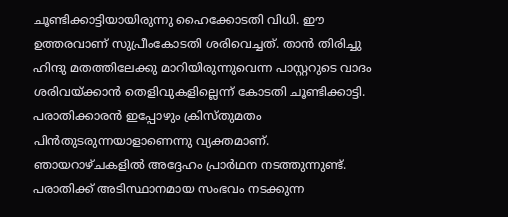ചൂണ്ടിക്കാട്ടിയായിരുന്നു ഹൈക്കോടതി വിധി. ഈ ഉത്തരവാണ് സുപ്രീംകോടതി ശരിവെച്ചത്. താന്‍ തിരിച്ചു ഹിന്ദു മതത്തിലേക്കു മാറിയിരുന്നുവെന്ന പാസ്റ്ററുടെ വാദം ശരിവയ്ക്കാന്‍ തെളിവുകളില്ലെന്ന് കോടതി ചൂണ്ടിക്കാട്ടി. പരാതിക്കാരന്‍ ഇപ്പോഴും ക്രിസ്തുമതം പിന്‍തുടരുന്നയാളാണെന്നു വ്യക്തമാണ്. ഞായറാഴ്ചകളില്‍ അദ്ദേഹം പ്രാര്‍ഥന നടത്തുന്നുണ്ട്. പരാതിക്ക് അടിസ്ഥാനമായ സംഭവം നടക്കുന്ന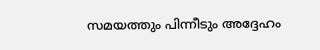സമയത്തും പിന്നീടും അദ്ദേഹം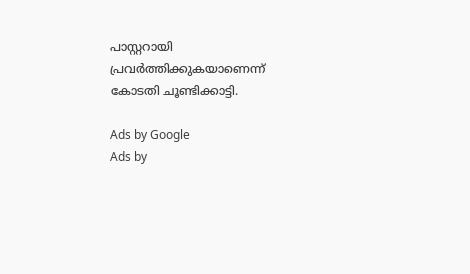പാസ്റ്ററായി പ്രവര്‍ത്തിക്കുകയാണെന്ന് കോടതി ചൂണ്ടിക്കാട്ടി.

Ads by Google
Ads by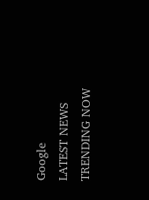Google
LATEST NEWS
TRENDING NOW